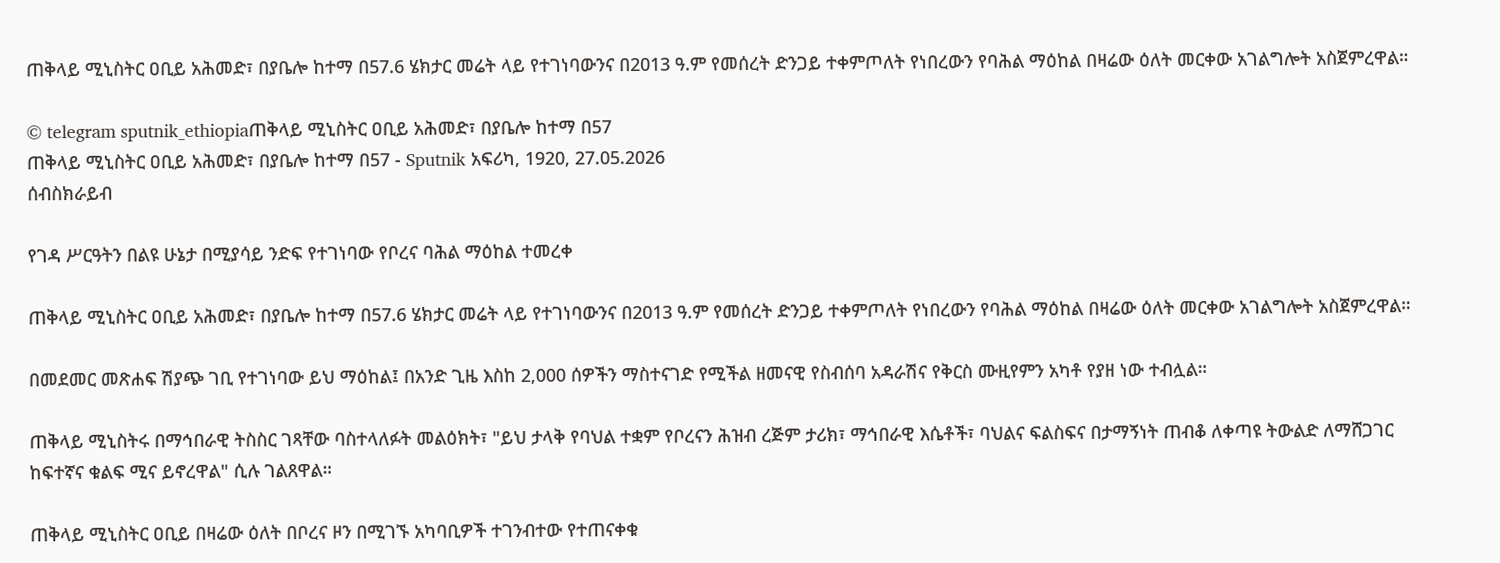ጠቅላይ ሚኒስትር ዐቢይ አሕመድ፣ በያቤሎ ከተማ በ57.6 ሄክታር መሬት ላይ የተገነባውንና በ2013 ዓ.ም የመሰረት ድንጋይ ተቀምጦለት የነበረውን የባሕል ማዕከል በዛሬው ዕለት መርቀው አገልግሎት አስጀምረዋል።

© telegram sputnik_ethiopiaጠቅላይ ሚኒስትር ዐቢይ አሕመድ፣ በያቤሎ ከተማ በ57
ጠቅላይ ሚኒስትር ዐቢይ አሕመድ፣ በያቤሎ ከተማ በ57 - Sputnik አፍሪካ, 1920, 27.05.2026
ሰብስክራይብ

የገዳ ሥርዓትን በልዩ ሁኔታ በሚያሳይ ንድፍ የተገነባው የቦረና ባሕል ማዕከል ተመረቀ

ጠቅላይ ሚኒስትር ዐቢይ አሕመድ፣ በያቤሎ ከተማ በ57.6 ሄክታር መሬት ላይ የተገነባውንና በ2013 ዓ.ም የመሰረት ድንጋይ ተቀምጦለት የነበረውን የባሕል ማዕከል በዛሬው ዕለት መርቀው አገልግሎት አስጀምረዋል።

በመደመር መጽሐፍ ሽያጭ ገቢ የተገነባው ይህ ማዕከል፤ በአንድ ጊዜ እስከ 2,000 ሰዎችን ማስተናገድ የሚችል ዘመናዊ የስብሰባ አዳራሽና የቅርስ ሙዚየምን አካቶ የያዘ ነው ተብሏል።

ጠቅላይ ሚኒስትሩ በማኅበራዊ ትስስር ገጻቸው ባስተላለፉት መልዕክት፣ "ይህ ታላቅ የባህል ተቋም የቦረናን ሕዝብ ረጅም ታሪክ፣ ማኅበራዊ እሴቶች፣ ባህልና ፍልስፍና በታማኝነት ጠብቆ ለቀጣዩ ትውልድ ለማሸጋገር ከፍተኛና ቁልፍ ሚና ይኖረዋል" ሲሉ ገልጸዋል።

ጠቅላይ ሚኒስትር ዐቢይ በዛሬው ዕለት በቦረና ዞን በሚገኙ አካባቢዎች ተገንብተው የተጠናቀቁ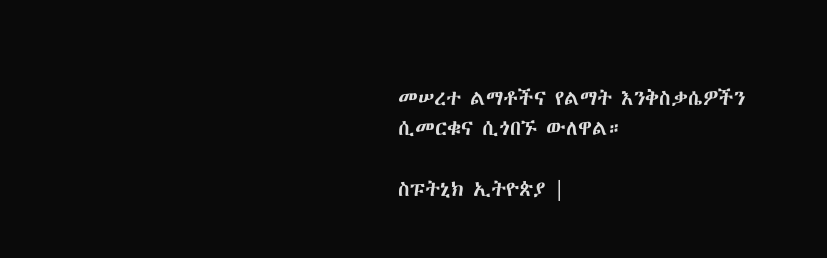መሠረተ ልማቶችና የልማት እንቅስቃሴዎችን ሲመርቁና ሲጎበኙ ውለዋል።

ስፑትኒክ ኢትዮጵያ |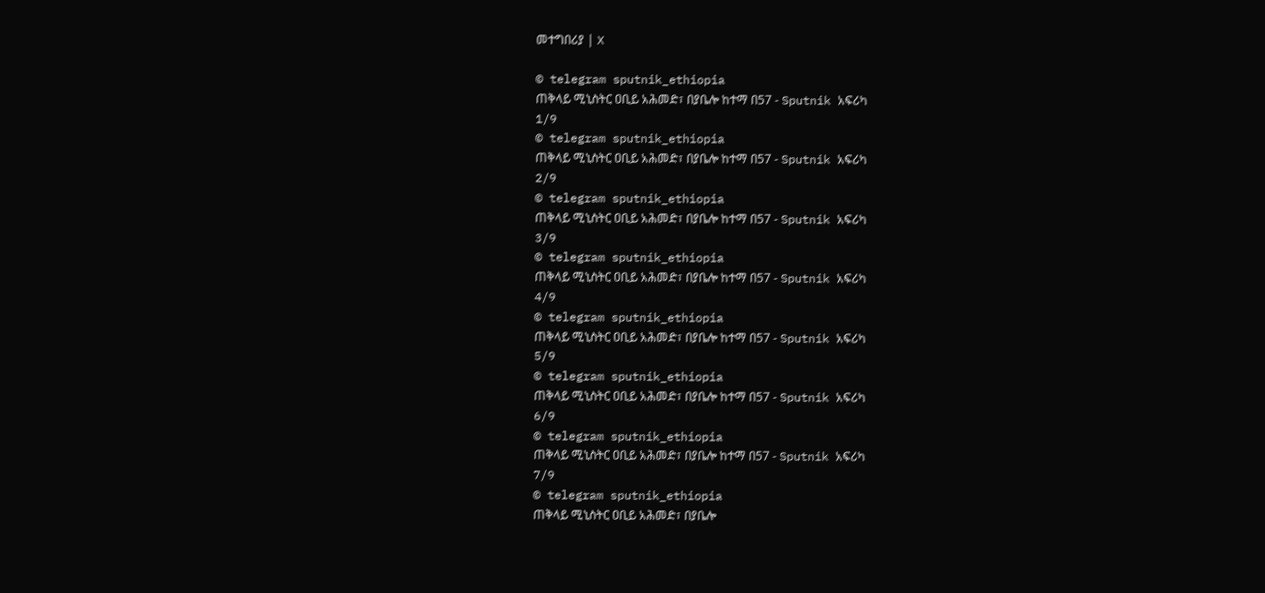መተግበሪያ | X

© telegram sputnik_ethiopia
ጠቅላይ ሚኒስትር ዐቢይ አሕመድ፣ በያቤሎ ከተማ በ57 - Sputnik አፍሪካ
1/9
© telegram sputnik_ethiopia
ጠቅላይ ሚኒስትር ዐቢይ አሕመድ፣ በያቤሎ ከተማ በ57 - Sputnik አፍሪካ
2/9
© telegram sputnik_ethiopia
ጠቅላይ ሚኒስትር ዐቢይ አሕመድ፣ በያቤሎ ከተማ በ57 - Sputnik አፍሪካ
3/9
© telegram sputnik_ethiopia
ጠቅላይ ሚኒስትር ዐቢይ አሕመድ፣ በያቤሎ ከተማ በ57 - Sputnik አፍሪካ
4/9
© telegram sputnik_ethiopia
ጠቅላይ ሚኒስትር ዐቢይ አሕመድ፣ በያቤሎ ከተማ በ57 - Sputnik አፍሪካ
5/9
© telegram sputnik_ethiopia
ጠቅላይ ሚኒስትር ዐቢይ አሕመድ፣ በያቤሎ ከተማ በ57 - Sputnik አፍሪካ
6/9
© telegram sputnik_ethiopia
ጠቅላይ ሚኒስትር ዐቢይ አሕመድ፣ በያቤሎ ከተማ በ57 - Sputnik አፍሪካ
7/9
© telegram sputnik_ethiopia
ጠቅላይ ሚኒስትር ዐቢይ አሕመድ፣ በያቤሎ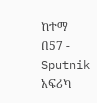ከተማ በ57 - Sputnik አፍሪካ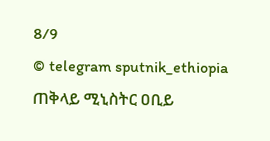8/9
© telegram sputnik_ethiopia
ጠቅላይ ሚኒስትር ዐቢይ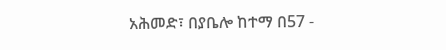አሕመድ፣ በያቤሎ ከተማ በ57 -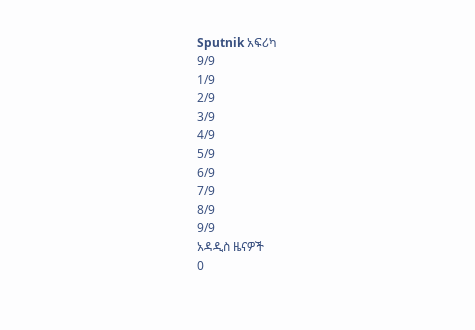Sputnik አፍሪካ
9/9
1/9
2/9
3/9
4/9
5/9
6/9
7/9
8/9
9/9
አዳዲስ ዜናዎች
0